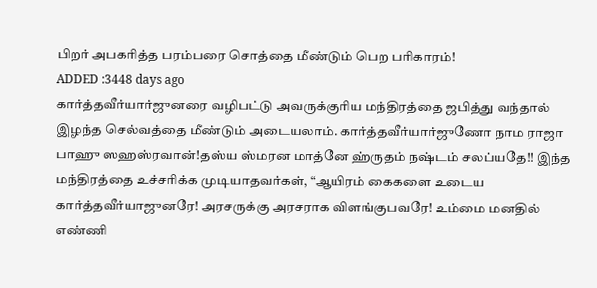பிறர் அபகரித்த பரம்பரை சொத்தை மீண்டும் பெற பரிகாரம்!
ADDED :3448 days ago
கார்த்தவீர்யார்ஜுனரை வழிபட்டு அவருக்குரிய மந்திரத்தை ஜபித்து வந்தால் இழந்த செல்வத்தை மீண்டும் அடையலாம். கார்த்தவீர்யார்ஜுணோ நாம ராஜா பாஹு ஸஹஸ்ரவான்!தஸ்ய ஸ்மரன மாத்னே ஹ்ருதம் நஷ்டம் சலப்யதே!! இந்த மந்திரத்தை உச்சரிக்க முடியாதவர்கள், “ஆயிரம் கைகளை உடைய கார்த்தவீர்யாஜுனரே! அரசருக்கு அரசராக விளங்குபவரே! உம்மை மனதில் எண்ணி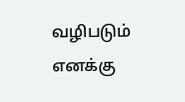வழிபடும் எனக்கு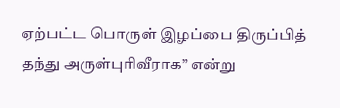ஏற்பட்ட பொருள் இழப்பை திருப்பித் தந்து அருள்புரிவீராக” என்று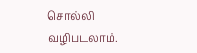சொல்லி வழிபடலாம்.